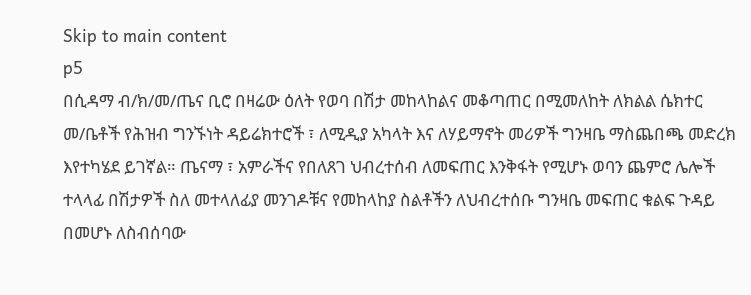Skip to main content
p5
በሲዳማ ብ/ክ/መ/ጤና ቢሮ በዛሬው ዕለት የወባ በሽታ መከላከልና መቆጣጠር በሚመለከት ለክልል ሴክተር መ/ቤቶች የሕዝብ ግንኙነት ዳይሬክተሮች ፣ ለሚዲያ አካላት እና ለሃይማኖት መሪዎች ግንዛቤ ማስጨበጫ መድረክ እየተካሄደ ይገኛል። ጤናማ ፣ አምራችና የበለጸገ ህብረተሰብ ለመፍጠር እንቅፋት የሚሆኑ ወባን ጨምሮ ሌሎች ተላላፊ በሽታዎች ስለ መተላለፊያ መንገዶቹና የመከላከያ ስልቶችን ለህብረተሰቡ ግንዛቤ መፍጠር ቁልፍ ጉዳይ በመሆኑ ለስብሰባው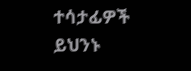ተሳታፊዎች ይህንኑ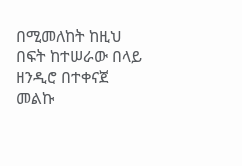በሚመለከት ከዚህ በፍት ከተሠራው በላይ ዘንዲሮ በተቀናጀ መልኩ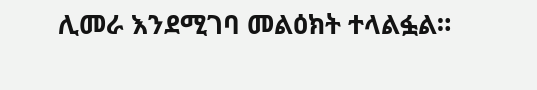ሊመራ እንደሚገባ መልዕክት ተላልፏል።